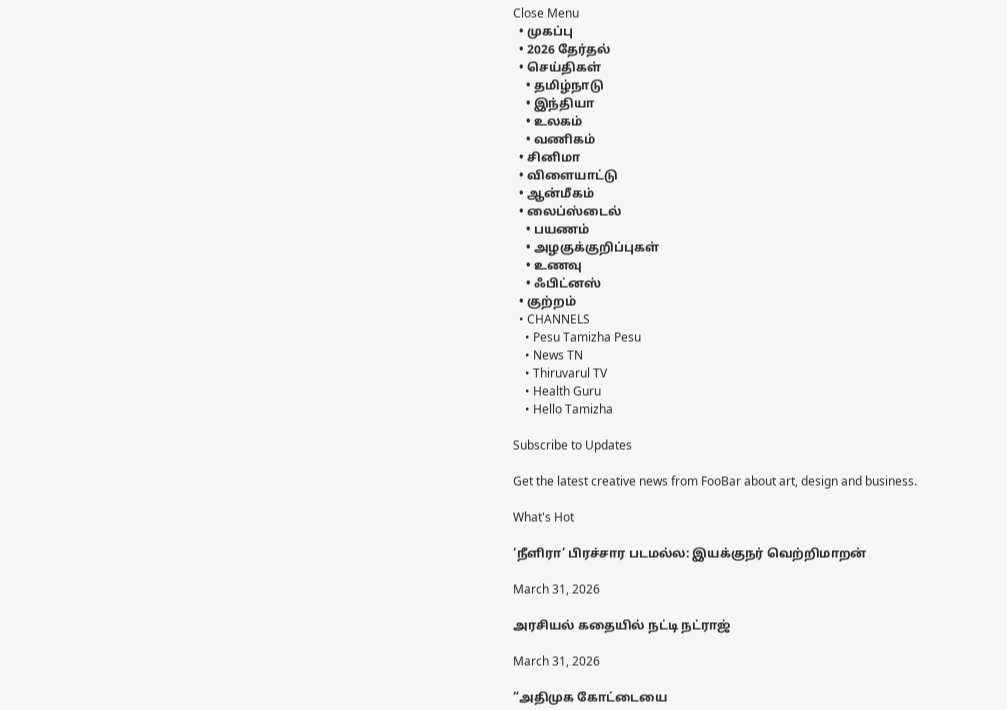Close Menu
  • முகப்பு
  • 2026 தேர்தல்
  • செய்திகள்
    • தமிழ்நாடு
    • இந்தியா
    • உலகம்
    • வணிகம்
  • சினிமா
  • விளையாட்டு
  • ஆன்மீகம்
  • லைப்ஸ்டைல்
    • பயணம்
    • அழகுக்குறிப்புகள்
    • உணவு
    • ஃபிட்னஸ்
  • குற்றம்
  • CHANNELS
    • Pesu Tamizha Pesu
    • News TN
    • Thiruvarul TV
    • Health Guru
    • Hello Tamizha

Subscribe to Updates

Get the latest creative news from FooBar about art, design and business.

What's Hot

‘நீளிரா’ பிரச்சார படமல்ல: இயக்குநர் வெற்றிமாறன்

March 31, 2026

அரசியல் கதையில் நட்டி நட்ராஜ்

March 31, 2026

“அதிமுக கோட்டையை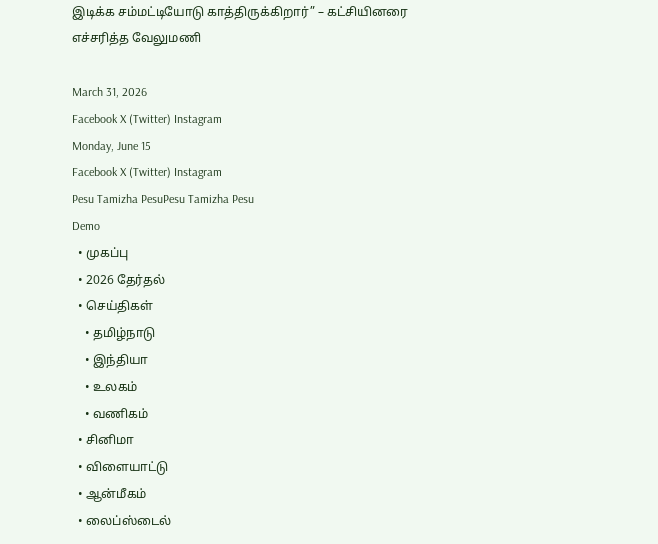இடிக்க சம்மட்டியோடு காத்திருக்கிறார்” – கட்சியினரை எச்சரித்த வேலுமணி

March 31, 2026
Facebook X (Twitter) Instagram
Monday, June 15
Facebook X (Twitter) Instagram
Pesu Tamizha PesuPesu Tamizha Pesu
Demo
  • முகப்பு
  • 2026 தேர்தல்
  • செய்திகள்
    • தமிழ்நாடு
    • இந்தியா
    • உலகம்
    • வணிகம்
  • சினிமா
  • விளையாட்டு
  • ஆன்மீகம்
  • லைப்ஸ்டைல்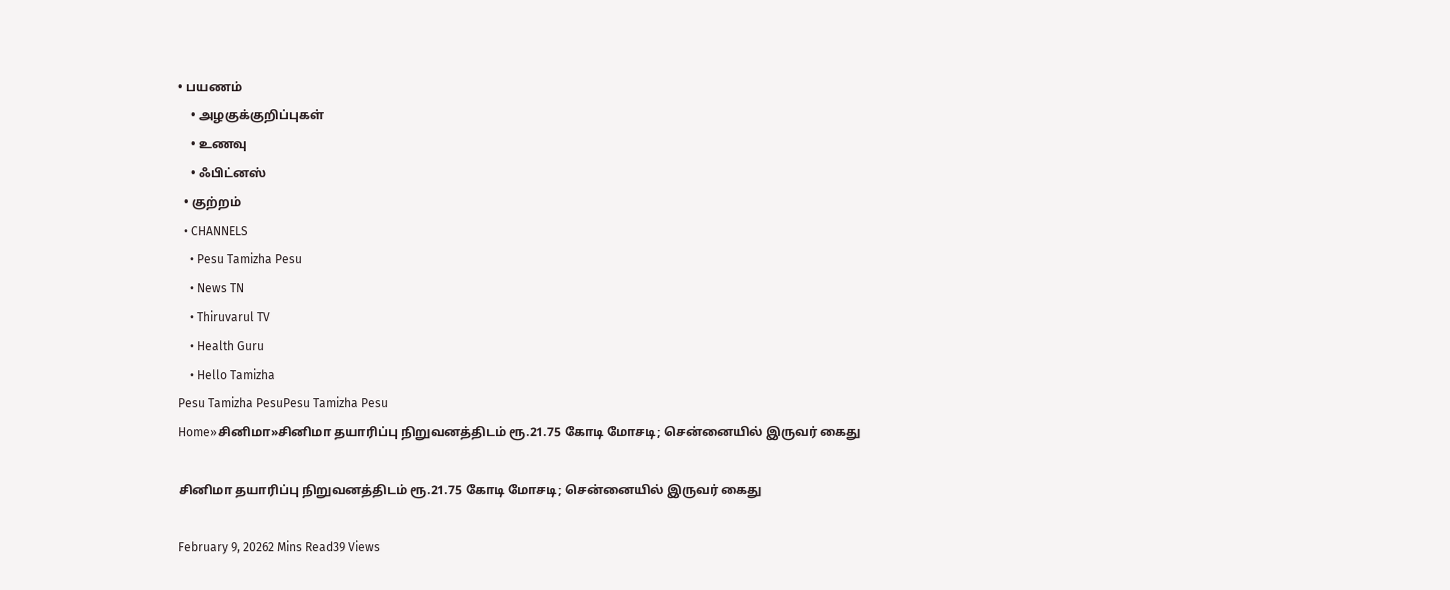• பயணம்
    • அழகுக்குறிப்புகள்
    • உணவு
    • ஃபிட்னஸ்
  • குற்றம்
  • CHANNELS
    • Pesu Tamizha Pesu
    • News TN
    • Thiruvarul TV
    • Health Guru
    • Hello Tamizha
Pesu Tamizha PesuPesu Tamizha Pesu
Home»சினிமா»சினிமா தயாரிப்பு நிறுவனத்திடம் ரூ.21.75 கோடி மோசடி; சென்னையில் இருவர் கைது

சினிமா தயாரிப்பு நிறுவனத்திடம் ரூ.21.75 கோடி மோசடி; சென்னையில் இருவர் கைது

February 9, 20262 Mins Read39 Views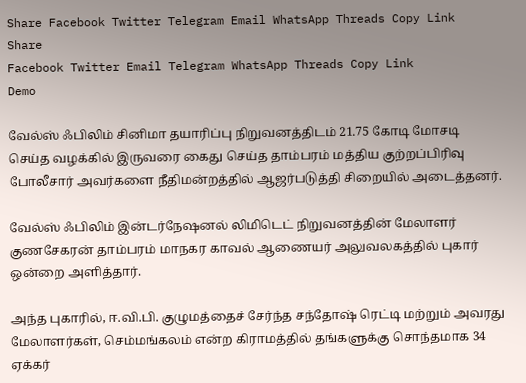Share Facebook Twitter Telegram Email WhatsApp Threads Copy Link
Share
Facebook Twitter Email Telegram WhatsApp Threads Copy Link
Demo

வேல்ஸ் ஃபிலிம் சினிமா தயாரிப்பு நிறுவனத்திடம் 21.75 கோடி மோசடி செய்த வழக்கில் இருவரை கைது செய்த தாம்பரம் மத்திய குற்றப்பிரிவு போலீசார் அவர்களை நீதிமன்றத்தில் ஆஜர்படுத்தி சிறையில் அடைத்தனர்.

வேல்ஸ் ஃபிலிம் இன்டர்நேஷனல் லிமிடெட் நிறுவனத்தின் மேலாளர் குணசேகரன் தாம்பரம் மாநகர காவல் ஆணையர் அலுவலகத்தில் புகார் ஒன்றை அளித்தார்.

அந்த புகாரில், ஈ.வி.பி. குழுமத்தைச் சேர்ந்த சந்தோஷ் ரெட்டி மற்றும் அவரது மேலாளர்கள், செம்மங்கலம் என்ற கிராமத்தில் தங்களுக்கு சொந்தமாக 34 ஏக்கர்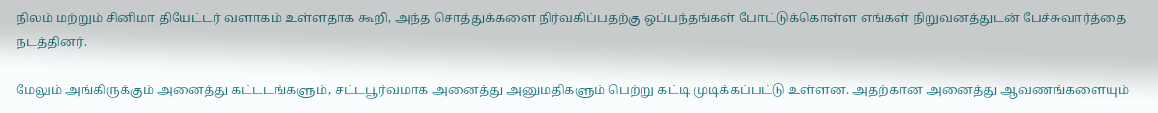நிலம் மற்றும் சினிமா தியேட்டர் வளாகம் உள்ளதாக கூறி, அந்த சொத்துக்களை நிர்வகிப்பதற்கு ஒப்பந்தங்கள் போட்டுக்கொள்ள எங்கள் நிறுவனத்துடன் பேச்சுவார்த்தை நடத்தினர்.

மேலும் அங்கிருக்கும் அனைத்து கட்டடங்களும், சட்டபூர்வமாக அனைத்து அனுமதிகளும் பெற்று கட்டி முடிக்கப்பட்டு உள்ளன. அதற்கான அனைத்து ஆவணங்களையும்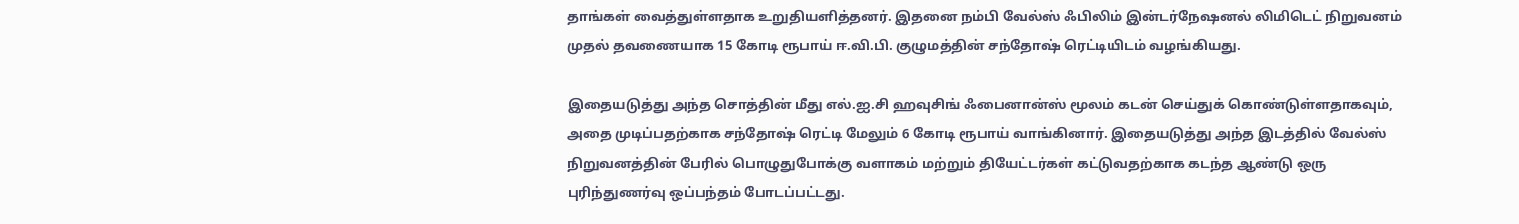தாங்கள் வைத்துள்ளதாக உறுதியளித்தனர். இதனை நம்பி வேல்ஸ் ஃபிலிம் இன்டர்நேஷனல் லிமிடெட் நிறுவனம் முதல் தவணையாக 15 கோடி ரூபாய் ஈ.வி.பி. குழுமத்தின் சந்தோஷ் ரெட்டியிடம் வழங்கியது.

இதையடுத்து அந்த சொத்தின் மீது எல்.ஐ.சி ஹவுசிங் ஃபைனான்ஸ் மூலம் கடன் செய்துக் கொண்டுள்ளதாகவும், அதை முடிப்பதற்காக சந்தோஷ் ரெட்டி மேலும் 6 கோடி ரூபாய் வாங்கினார். இதையடுத்து அந்த இடத்தில் வேல்ஸ் நிறுவனத்தின் பேரில் பொழுதுபோக்கு வளாகம் மற்றும் தியேட்டர்கள் கட்டுவதற்காக கடந்த ஆண்டு ஒரு புரிந்துணர்வு ஒப்பந்தம் போடப்பட்டது.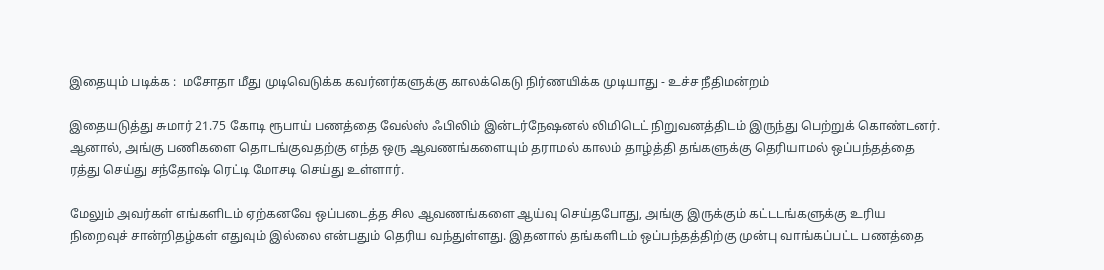இதையும் படிக்க :  மசோதா மீது முடிவெடுக்க கவர்னர்களுக்கு காலக்கெடு நிர்ணயிக்க முடியாது - உச்ச நீதிமன்றம்

இதையடுத்து சுமார் 21.75 கோடி ரூபாய் பணத்தை வேல்ஸ் ஃபிலிம் இன்டர்நேஷனல் லிமிடெட் நிறுவனத்திடம் இருந்து பெற்றுக் கொண்டனர். ஆனால், அங்கு பணிகளை தொடங்குவதற்கு எந்த ஒரு ஆவணங்களையும் தராமல் காலம் தாழ்த்தி தங்களுக்கு தெரியாமல் ஒப்பந்தத்தை ரத்து செய்து சந்தோஷ் ரெட்டி மோசடி செய்து உள்ளார்.

மேலும் அவர்கள் எங்களிடம் ஏற்கனவே ஒப்படைத்த சில ஆவணங்களை ஆய்வு செய்தபோது, அங்கு இருக்கும் கட்டடங்களுக்கு உரிய நிறைவுச் சான்றிதழ்கள் எதுவும் இல்லை என்பதும் தெரிய வந்துள்ளது. இதனால் தங்களிடம் ஒப்பந்தத்திற்கு முன்பு வாங்கப்பட்ட பணத்தை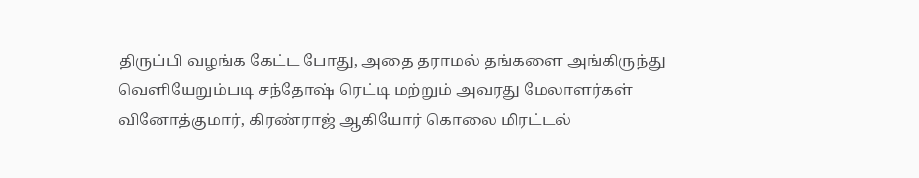திருப்பி வழங்க கேட்ட போது, அதை தராமல் தங்களை அங்கிருந்து வெளியேறும்படி சந்தோஷ் ரெட்டி மற்றும் அவரது மேலாளர்கள் வினோத்குமார், கிரண்ராஜ் ஆகியோர் கொலை மிரட்டல்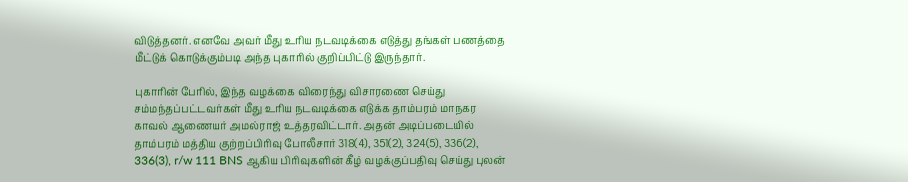விடுத்தனர். எனவே அவர் மீது உரிய நடவடிக்கை எடுத்து தங்கள் பணத்தை மீட்டுக் கொடுக்கும்படி அந்த புகாரில் குறிப்பிட்டு இருந்தார்.

புகாரின் பேரில், இந்த வழக்கை விரைந்து விசாரணை செய்து சம்மந்தப்பட்டவர்கள் மீது உரிய நடவடிக்கை எடுக்க தாம்பரம் மாநகர காவல் ஆணையர் அமல்ராஜ் உத்தரவிட்டார். அதன் அடிப்படையில் தாம்பரம் மத்திய குற்றப்பிரிவு போலீசார் 318(4), 351(2), 324(5), 336(2), 336(3), r/w 111 BNS ஆகிய பிரிவுகளின் கீழ் வழக்குப்பதிவு செய்து புலன்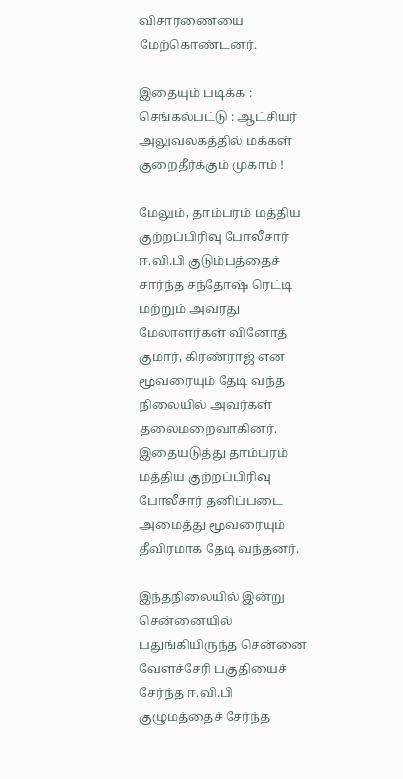விசாரணையை மேற்கொண்டனர்.

இதையும் படிக்க :  செங்கல்பட்டு : ஆட்சியர் அலுவலகத்தில் மக்கள் குறைதீர்க்கும் முகாம் !

மேலும், தாம்பரம் மத்திய குற்றப்பிரிவு போலீசார் ஈ.வி.பி குடும்பத்தைச் சார்ந்த சந்தோஷ் ரெட்டி மற்றும் அவரது மேலாளர்கள் வினோத் குமார், கிரண்ராஜ் என மூவரையும் தேடி வந்த நிலையில் அவர்கள் தலைமறைவாகினர். இதையடுத்து தாம்பரம் மத்திய குற்றப்பிரிவு போலீசார் தனிப்படை அமைத்து மூவரையும் தீவிரமாக தேடி வந்தனர்.

இந்தநிலையில் இன்று சென்னையில் பதுங்கியிருந்த சென்னை வேளச்சேரி பகுதியைச் சேர்ந்த ஈ.வி.பி குழுமத்தைச் சேர்ந்த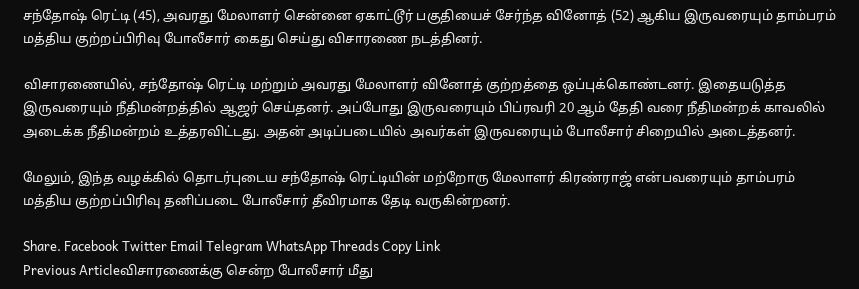சந்தோஷ் ரெட்டி (45), அவரது மேலாளர் சென்னை ஏகாட்டூர் பகுதியைச் சேர்ந்த வினோத் (52) ஆகிய இருவரையும் தாம்பரம் மத்திய குற்றப்பிரிவு போலீசார் கைது செய்து விசாரணை நடத்தினர்.

விசாரணையில், சந்தோஷ் ரெட்டி மற்றும் அவரது மேலாளர் வினோத் குற்றத்தை ஒப்புக்கொண்டனர். இதையடுத்த இருவரையும் நீதிமன்றத்தில் ஆஜர் செய்தனர். அப்போது இருவரையும் பிப்ரவரி 20 ஆம் தேதி வரை நீதிமன்றக் காவலில் அடைக்க நீதிமன்றம் உத்தரவிட்டது. அதன் அடிப்படையில் அவர்கள் இருவரையும் போலீசார் சிறையில் அடைத்தனர்.

மேலும், இந்த வழக்கில் தொடர்புடைய சந்தோஷ் ரெட்டியின் மற்றோரு மேலாளர் கிரண்ராஜ் என்பவரையும் தாம்பரம் மத்திய குற்றப்பிரிவு தனிப்படை போலீசார் தீவிரமாக தேடி வருகின்றனர்.

Share. Facebook Twitter Email Telegram WhatsApp Threads Copy Link
Previous Articleவிசாரணைக்கு சென்ற போலீசார் மீது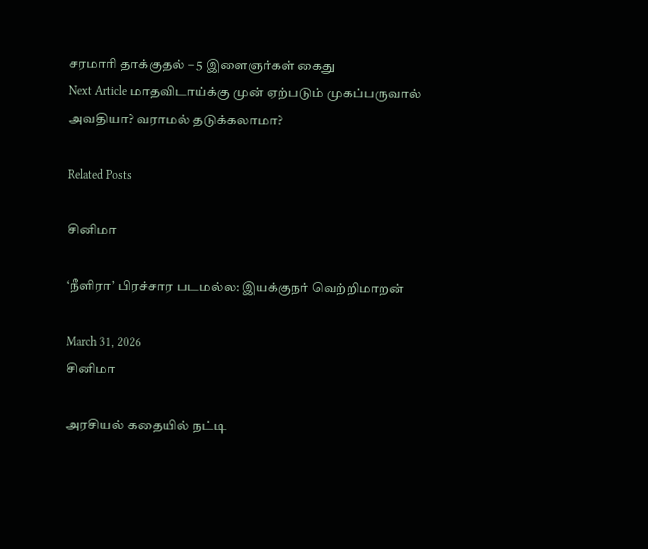சரமாரி தாக்குதல் – 5 இளைஞர்கள் கைது
Next Article மாதவிடாய்க்கு முன் ஏற்படும் முகப்பருவால் அவதியா? வராமல் தடுக்கலாமா?

Related Posts

சினிமா

‘நீளிரா’ பிரச்சார படமல்ல: இயக்குநர் வெற்றிமாறன்

March 31, 2026
சினிமா

அரசியல் கதையில் நட்டி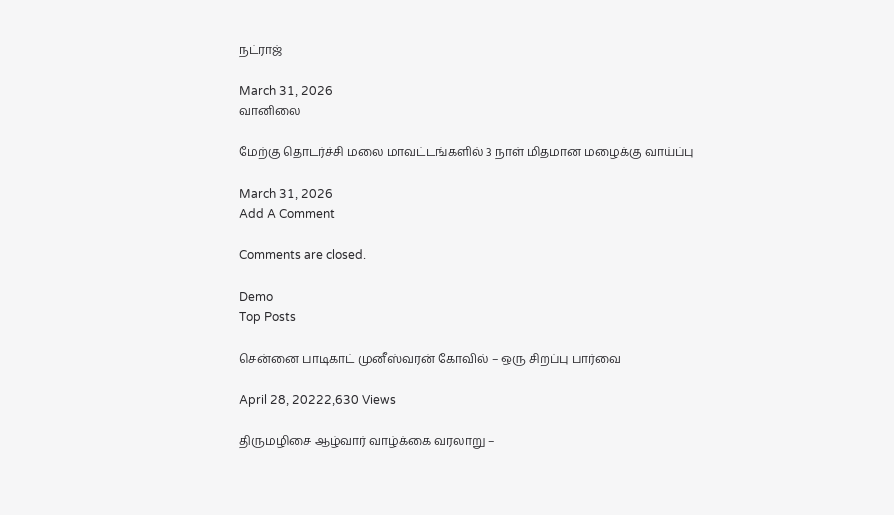நட்ராஜ்

March 31, 2026
வானிலை

மேற்கு தொடர்ச்சி மலை மாவட்டங்களில் 3 நாள் மிதமான மழைக்கு வாய்ப்பு

March 31, 2026
Add A Comment

Comments are closed.

Demo
Top Posts

சென்னை பாடிகாட் முனீஸ்வரன் கோவில் – ஒரு சிறப்பு பார்வை

April 28, 20222,630 Views

திருமழிசை ஆழ்வார் வாழ்க்கை வரலாறு –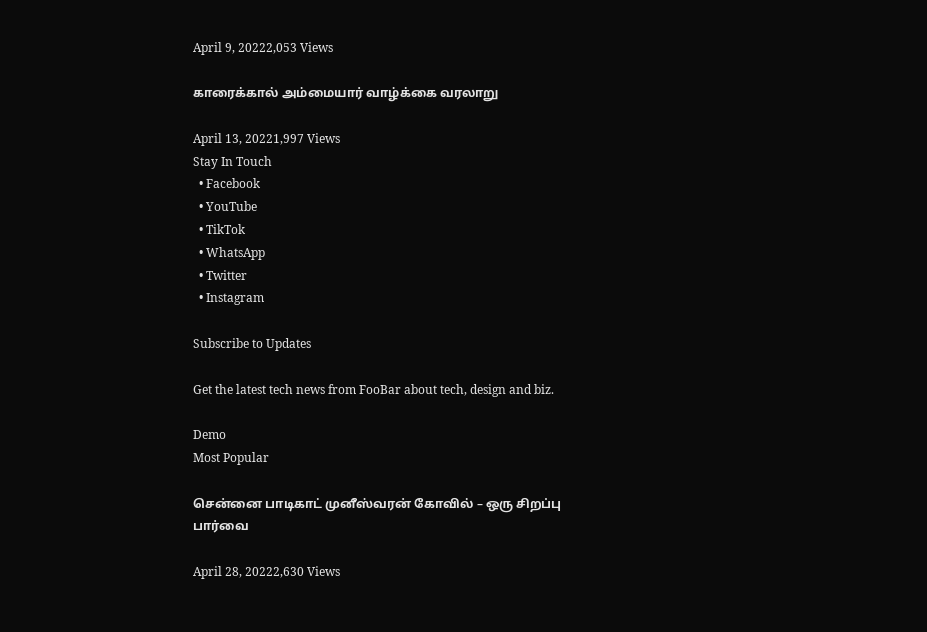April 9, 20222,053 Views

காரைக்கால் அம்மையார் வாழ்க்கை வரலாறு

April 13, 20221,997 Views
Stay In Touch
  • Facebook
  • YouTube
  • TikTok
  • WhatsApp
  • Twitter
  • Instagram

Subscribe to Updates

Get the latest tech news from FooBar about tech, design and biz.

Demo
Most Popular

சென்னை பாடிகாட் முனீஸ்வரன் கோவில் – ஒரு சிறப்பு பார்வை

April 28, 20222,630 Views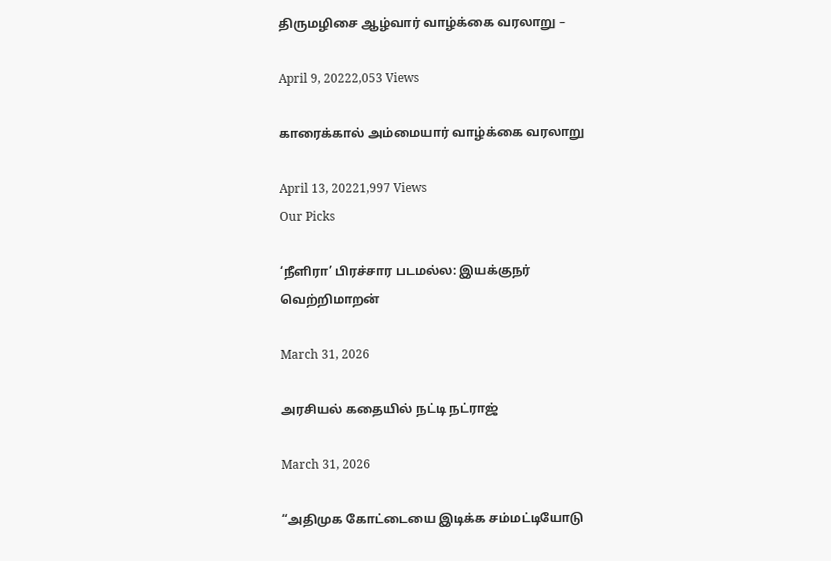திருமழிசை ஆழ்வார் வாழ்க்கை வரலாறு –

April 9, 20222,053 Views

காரைக்கால் அம்மையார் வாழ்க்கை வரலாறு

April 13, 20221,997 Views
Our Picks

‘நீளிரா’ பிரச்சார படமல்ல: இயக்குநர் வெற்றிமாறன்

March 31, 2026

அரசியல் கதையில் நட்டி நட்ராஜ்

March 31, 2026

“அதிமுக கோட்டையை இடிக்க சம்மட்டியோடு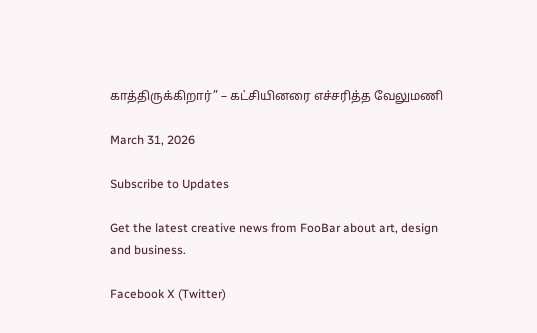காத்திருக்கிறார்” – கட்சியினரை எச்சரித்த வேலுமணி

March 31, 2026

Subscribe to Updates

Get the latest creative news from FooBar about art, design and business.

Facebook X (Twitter)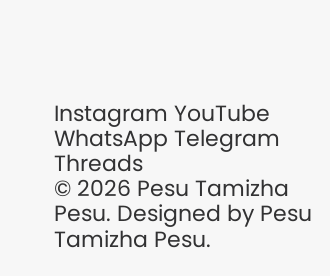Instagram YouTube WhatsApp Telegram Threads
© 2026 Pesu Tamizha Pesu. Designed by Pesu Tamizha Pesu.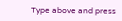Type above and press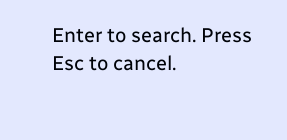Enter to search. Press Esc to cancel.